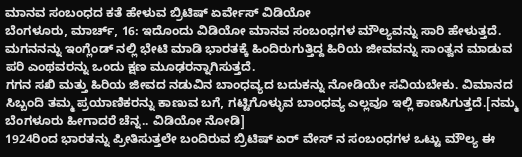ಮಾನವ ಸಂಬಂಧದ ಕತೆ ಹೇಳುವ ಬ್ರಿಟಿಷ್ ಏರ್ವೇಸ್ ವಿಡಿಯೋ
ಬೆಂಗಳೂರು, ಮಾರ್ಚ್, 16: ಇದೊಂದು ವಿಡಿಯೋ ಮಾನವ ಸಂಬಂಧಗಳ ಮೌಲ್ಯವನ್ನು ಸಾರಿ ಹೇಳುತ್ತದೆ. ಮಗನನನ್ನು ಇಂಗ್ಲೆಂಡ್ ನಲ್ಲಿ ಭೇಟಿ ಮಾಡಿ ಭಾರತಕ್ಕೆ ಹಿಂದಿರುಗುತ್ತಿದ್ದ ಹಿರಿಯ ಜೀವವನ್ನು ಸಾಂತ್ವನ ಮಾಡುವ ಪರಿ ಎಂಥವರನ್ನು ಒಂದು ಕ್ಷಣ ಮೂಢರನ್ನಾಗಿಸುತ್ತದೆ.
ಗಗನ ಸಖಿ ಮತ್ತು ಹಿರಿಯ ಜೀವದ ನಡುವಿನ ಬಾಂಧವ್ಯದ ಬದುಕನ್ನು ನೋಡಿಯೇ ಸವಿಯಬೇಕು. ವಿಮಾನದ ಸಿಬ್ಬಂದಿ ತಮ್ಮ ಪ್ರಯಾಣಿಕರನ್ನು ಕಾಣುವ ಬಗೆ, ಗಟ್ಟಿಗೊಳ್ಳುವ ಬಾಂಧವ್ಯ ಎಲ್ಲವೂ ಇಲ್ಲಿ ಕಾಣಸಿಗುತ್ತದೆ.[ನಮ್ಮ ಬೆಂಗಳೂರು ಹೀಗಾದರೆ ಚೆನ್ನ.. ವಿಡಿಯೋ ನೋಡಿ]
1924ರಿಂದ ಭಾರತನ್ನು ಪ್ರೀತಿಸುತ್ತಲೇ ಬಂದಿರುವ ಬ್ರಿಟಿಷ್ ಏರ್ ವೇಸ್ ನ ಸಂಬಂಧಗಳ ಒಟ್ಟು ಮೌಲ್ಯ ಈ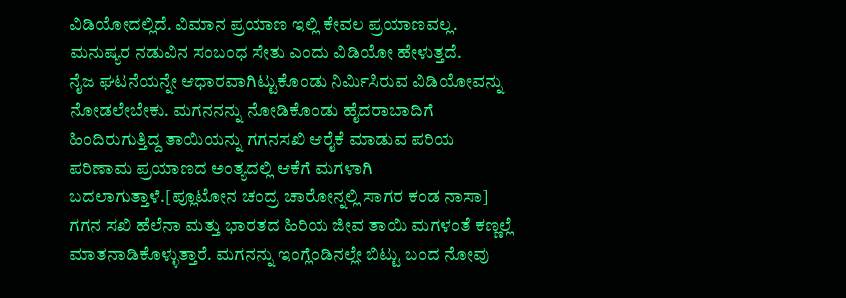ವಿಡಿಯೋದಲ್ಲಿದೆ. ವಿಮಾನ ಪ್ರಯಾಣ ಇಲ್ಲಿ ಕೇವಲ ಪ್ರಯಾಣವಲ್ಲ. ಮನುಷ್ಯರ ನಡುವಿನ ಸಂಬಂಧ ಸೇತು ಎಂದು ವಿಡಿಯೋ ಹೇಳುತ್ತದೆ.
ನೈಜ ಘಟನೆಯನ್ನೇ ಆಧಾರವಾಗಿಟ್ಟುಕೊಂಡು ನಿರ್ಮಿಸಿರುವ ವಿಡಿಯೋವನ್ನು ನೋಡಲೇಬೇಕು. ಮಗನನನ್ನು ನೋಡಿಕೊಂಡು ಹೈದರಾಬಾದಿಗೆ ಹಿಂದಿರುಗುತ್ತಿದ್ದ ತಾಯಿಯನ್ನು ಗಗನಸಖಿ ಆರೈಕೆ ಮಾಡುವ ಪರಿಯ ಪರಿಣಾಮ ಪ್ರಯಾಣದ ಅಂತ್ಯದಲ್ಲಿ ಆಕೆಗೆ ಮಗಳಾಗಿ ಬದಲಾಗುತ್ತಾಳೆ.[ಪ್ಲೂಟೋನ ಚಂದ್ರ ಚಾರೋನ್ನಲ್ಲಿ ಸಾಗರ ಕಂಡ ನಾಸಾ]
ಗಗನ ಸಖಿ ಹೆಲೆನಾ ಮತ್ತು ಭಾರತದ ಹಿರಿಯ ಜೀವ ತಾಯಿ ಮಗಳಂತೆ ಕಣ್ಣಲ್ಲೆ ಮಾತನಾಡಿಕೊಳ್ಳುತ್ತಾರೆ. ಮಗನನ್ನು ಇಂಗ್ಲೆಂಡಿನಲ್ಲೇ ಬಿಟ್ಟು ಬಂದ ನೋವು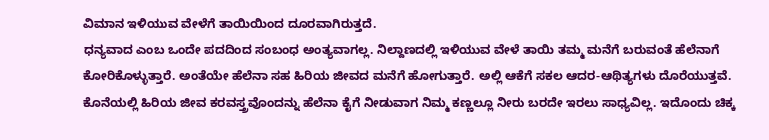ವಿಮಾನ ಇಳಿಯುವ ವೇಳೆಗೆ ತಾಯಿಯಿಂದ ದೂರವಾಗಿರುತ್ತದೆ.
ಧನ್ಯವಾದ ಎಂಬ ಒಂದೇ ಪದದಿಂದ ಸಂಬಂಧ ಅಂತ್ಯವಾಗಲ್ಲ. ನಿಲ್ದಾಣದಲ್ಲಿ ಇಳಿಯುವ ವೇಳೆ ತಾಯಿ ತಮ್ಮ ಮನೆಗೆ ಬರುವಂತೆ ಹೆಲೆನಾಗೆ ಕೋರಿಕೊಳ್ಳುತ್ತಾರೆ. ಅಂತೆಯೇ ಹೆಲೆನಾ ಸಹ ಹಿರಿಯ ಜೀವದ ಮನೆಗೆ ಹೋಗುತ್ತಾರೆ. ಅಲ್ಲಿ ಆಕೆಗೆ ಸಕಲ ಆದರ-ಆಥಿತ್ಯಗಳು ದೊರೆಯುತ್ತವೆ.
ಕೊನೆಯಲ್ಲಿ ಹಿರಿಯ ಜೀವ ಕರವಸ್ತ್ರವೊಂದನ್ನು ಹೆಲೆನಾ ಕೈಗೆ ನೀಡುವಾಗ ನಿಮ್ಮ ಕಣ್ಣಲ್ಲೂ ನೀರು ಬರದೇ ಇರಲು ಸಾಧ್ಯವಿಲ್ಲ. ಇದೊಂದು ಚಿಕ್ಕ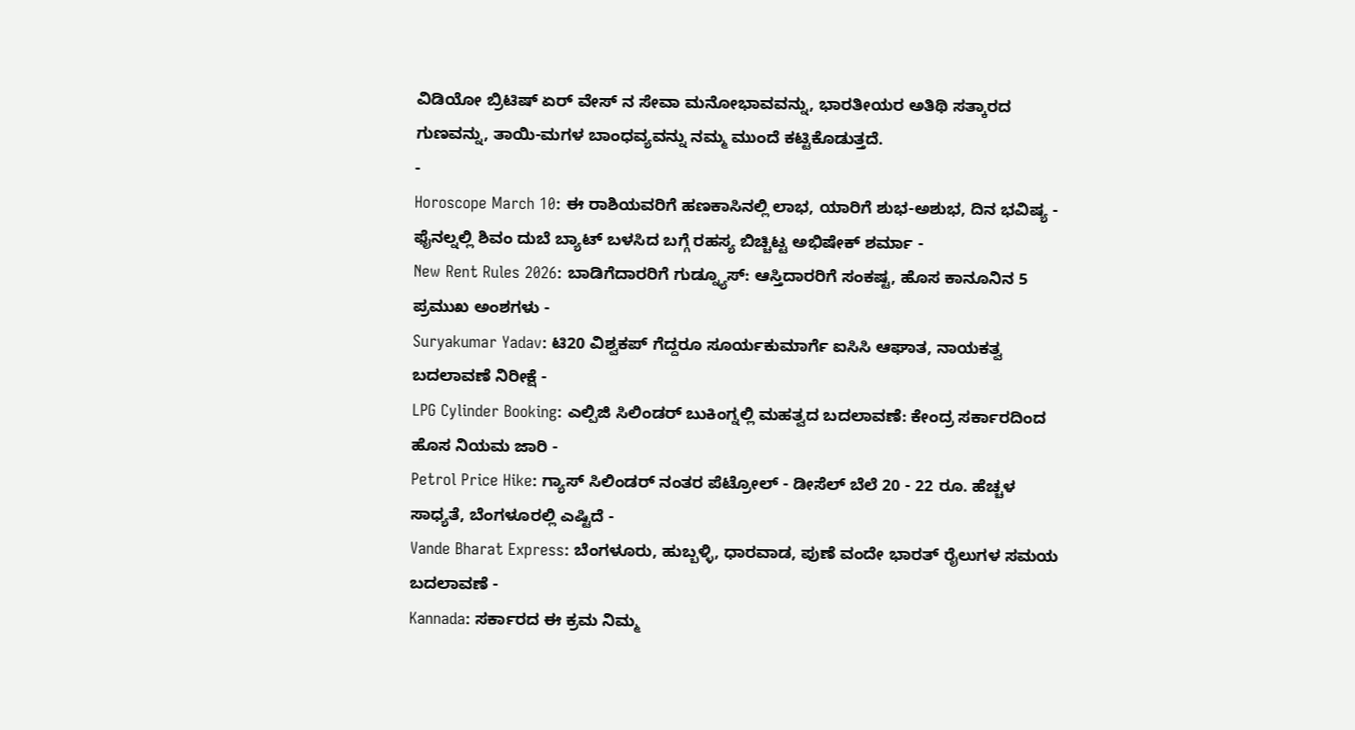ವಿಡಿಯೋ ಬ್ರಿಟಿಷ್ ಏರ್ ವೇಸ್ ನ ಸೇವಾ ಮನೋಭಾವವನ್ನು, ಭಾರತೀಯರ ಅತಿಥಿ ಸತ್ಕಾರದ ಗುಣವನ್ನು, ತಾಯಿ-ಮಗಳ ಬಾಂಧವ್ಯವನ್ನು ನಮ್ಮ ಮುಂದೆ ಕಟ್ಟಿಕೊಡುತ್ತದೆ.
-
Horoscope March 10: ಈ ರಾಶಿಯವರಿಗೆ ಹಣಕಾಸಿನಲ್ಲಿ ಲಾಭ, ಯಾರಿಗೆ ಶುಭ-ಅಶುಭ, ದಿನ ಭವಿಷ್ಯ -
ಫೈನಲ್ನಲ್ಲಿ ಶಿವಂ ದುಬೆ ಬ್ಯಾಟ್ ಬಳಸಿದ ಬಗ್ಗೆ ರಹಸ್ಯ ಬಿಚ್ಚಿಟ್ಟ ಅಭಿಷೇಕ್ ಶರ್ಮಾ -
New Rent Rules 2026: ಬಾಡಿಗೆದಾರರಿಗೆ ಗುಡ್ನ್ಯೂಸ್: ಆಸ್ತಿದಾರರಿಗೆ ಸಂಕಷ್ಟ, ಹೊಸ ಕಾನೂನಿನ 5 ಪ್ರಮುಖ ಅಂಶಗಳು -
Suryakumar Yadav: ಟಿ20 ವಿಶ್ವಕಪ್ ಗೆದ್ದರೂ ಸೂರ್ಯಕುಮಾರ್ಗೆ ಐಸಿಸಿ ಆಘಾತ, ನಾಯಕತ್ವ ಬದಲಾವಣೆ ನಿರೀಕ್ಷೆ -
LPG Cylinder Booking: ಎಲ್ಪಿಜಿ ಸಿಲಿಂಡರ್ ಬುಕಿಂಗ್ನಲ್ಲಿ ಮಹತ್ವದ ಬದಲಾವಣೆ: ಕೇಂದ್ರ ಸರ್ಕಾರದಿಂದ ಹೊಸ ನಿಯಮ ಜಾರಿ -
Petrol Price Hike: ಗ್ಯಾಸ್ ಸಿಲಿಂಡರ್ ನಂತರ ಪೆಟ್ರೋಲ್ - ಡೀಸೆಲ್ ಬೆಲೆ 20 - 22 ರೂ. ಹೆಚ್ಚಳ ಸಾಧ್ಯತೆ, ಬೆಂಗಳೂರಲ್ಲಿ ಎಷ್ಟಿದೆ -
Vande Bharat Express: ಬೆಂಗಳೂರು, ಹುಬ್ಬಳ್ಳಿ, ಧಾರವಾಡ, ಪುಣೆ ವಂದೇ ಭಾರತ್ ರೈಲುಗಳ ಸಮಯ ಬದಲಾವಣೆ -
Kannada: ಸರ್ಕಾರದ ಈ ಕ್ರಮ ನಿಮ್ಮ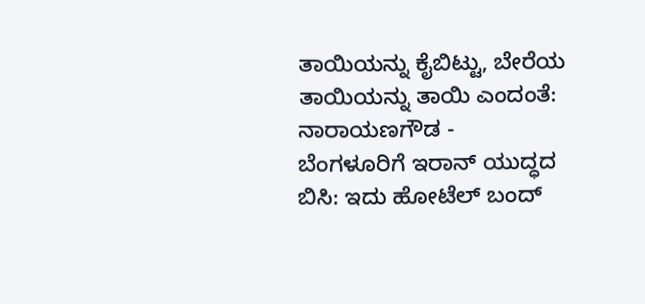ತಾಯಿಯನ್ನು ಕೈಬಿಟ್ಟು, ಬೇರೆಯ ತಾಯಿಯನ್ನು ತಾಯಿ ಎಂದಂತೆ: ನಾರಾಯಣಗೌಡ -
ಬೆಂಗಳೂರಿಗೆ ಇರಾನ್ ಯುದ್ಧದ ಬಿಸಿ: ಇದು ಹೋಟೆಲ್ ಬಂದ್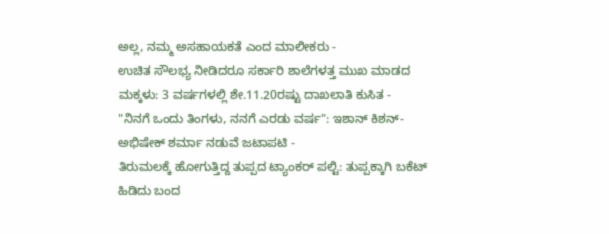ಅಲ್ಲ, ನಮ್ಮ ಅಸಹಾಯಕತೆ ಎಂದ ಮಾಲೀಕರು -
ಉಚಿತ ಸೌಲಭ್ಯ ನೀಡಿದರೂ ಸರ್ಕಾರಿ ಶಾಲೆಗಳತ್ತ ಮುಖ ಮಾಡದ ಮಕ್ಕಳು: 3 ವರ್ಷಗಳಲ್ಲಿ ಶೇ.11.20ರಷ್ಟು ದಾಖಲಾತಿ ಕುಸಿತ -
"ನಿನಗೆ ಒಂದು ತಿಂಗಳು, ನನಗೆ ಎರಡು ವರ್ಷ": ಇಶಾನ್ ಕಿಶನ್-ಅಭಿಷೇಕ್ ಶರ್ಮಾ ನಡುವೆ ಜಟಾಪಟಿ -
ತಿರುಮಲಕ್ಕೆ ಹೋಗುತ್ತಿದ್ದ ತುಪ್ಪದ ಟ್ಯಾಂಕರ್ ಪಲ್ಟಿ: ತುಪ್ಪಕ್ಕಾಗಿ ಬಕೆಟ್ ಹಿಡಿದು ಬಂದ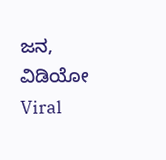ಜನ, ವಿಡಿಯೋ Viral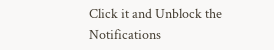Click it and Unblock the Notifications